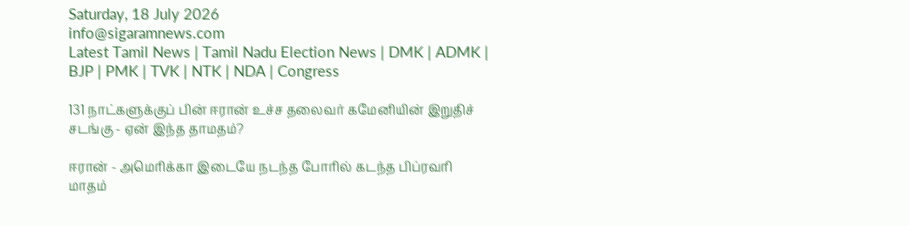Saturday, 18 July 2026
info@sigaramnews.com
Latest Tamil News | Tamil Nadu Election News | DMK | ADMK | BJP | PMK | TVK | NTK | NDA | Congress

131 நாட்களுக்குப் பின் ஈரான் உச்ச தலைவர் கமேனியின் இறுதிச் சடங்கு - ஏன் இந்த தாமதம்?

ஈரான் - அமெரிக்கா இடையே நடந்த போரில் கடந்த பிப்ரவரி மாதம்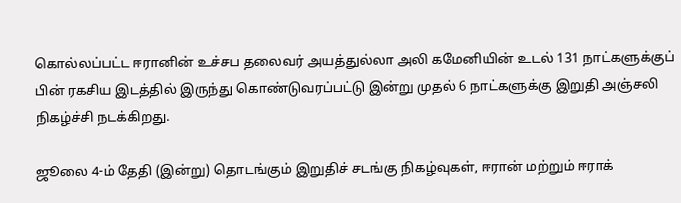கொல்லப்பட்ட ஈரானின் உச்சப தலைவர் அயத்துல்லா அலி கமேனியின் உடல் 131 நாட்களுக்குப் பின் ரகசிய இடத்தில் இருந்து கொண்டுவரப்பட்டு இன்று முதல் 6 நாட்களுக்கு இறுதி அஞ்சலி நிகழ்ச்சி நடக்கிறது.

ஜூலை 4-ம் தேதி (இன்று) தொடங்கும் இறுதிச் சடங்கு நிகழ்வுகள், ஈரான் மற்றும் ஈராக்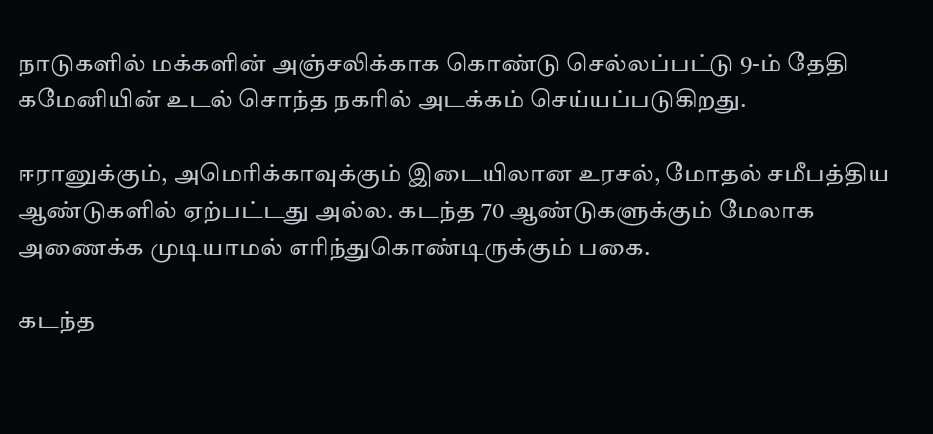நாடுகளில் மக்களின் அஞ்சலிக்காக கொண்டு செல்லப்பட்டு 9-ம் தேதி கமேனியின் உடல் சொந்த நகரில் அடக்கம் செய்யப்படுகிறது.

ஈரானுக்கும், அமெரிக்காவுக்கும் இடையிலான உரசல், மோதல் சமீபத்திய ஆண்டுகளில் ஏற்பட்டது அல்ல. கடந்த 70 ஆண்டுகளுக்கும் மேலாக அணைக்க முடியாமல் எரிந்துகொண்டிருக்கும் பகை.

கடந்த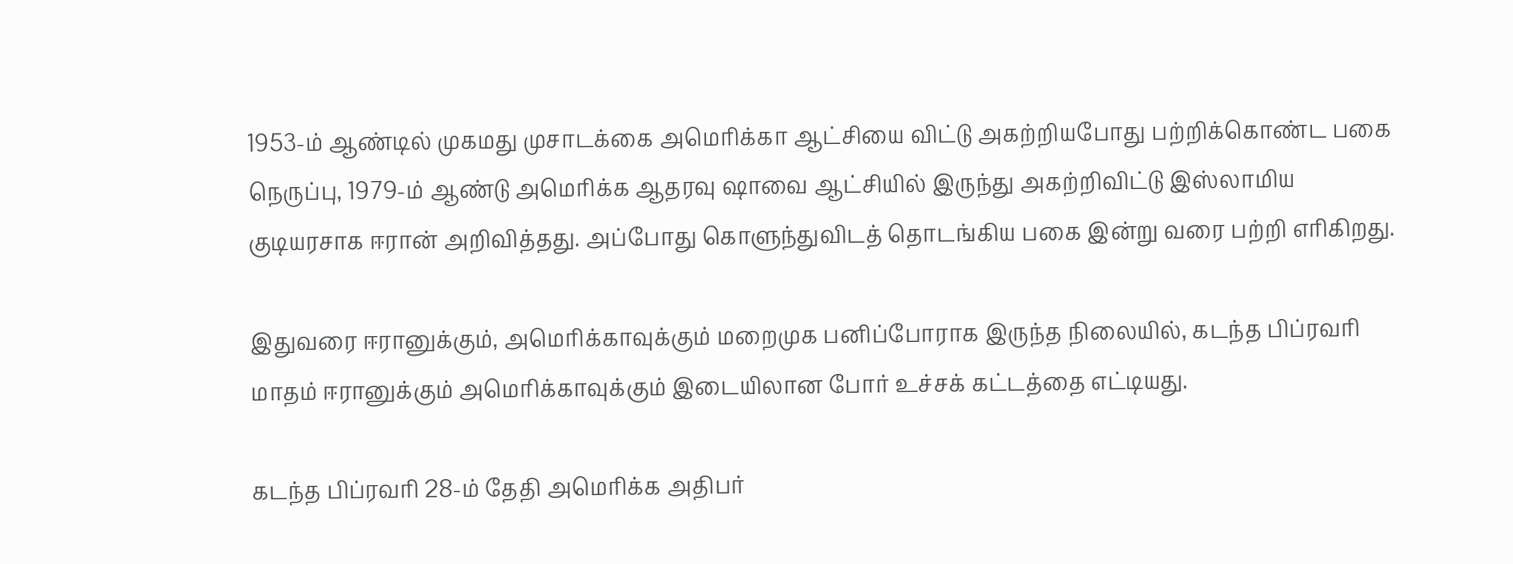1953-ம் ஆண்டில் முகமது முசாடக்கை அமெரிக்கா ஆட்சியை விட்டு அகற்றியபோது பற்றிக்கொண்ட பகை நெருப்பு, 1979-ம் ஆண்டு அமெரிக்க ஆதரவு ஷாவை ஆட்சியில் இருந்து அகற்றிவிட்டு இஸ்லாமிய குடியரசாக ஈரான் அறிவித்தது. அப்போது கொளுந்துவிடத் தொடங்கிய பகை இன்று வரை பற்றி எரிகிறது.

இதுவரை ஈரானுக்கும், அமெரிக்காவுக்கும் மறைமுக பனிப்போராக இருந்த நிலையில், கடந்த பிப்ரவரி மாதம் ஈரானுக்கும் அமெரிக்காவுக்கும் இடையிலான போர் உச்சக் கட்டத்தை எட்டியது.

கடந்த பிப்ரவரி 28-ம் தேதி அமெரிக்க அதிபர்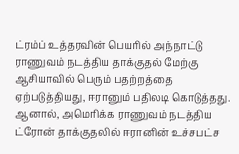ட்ரம்ப் உத்தரவின் பெயரில் அந்நாட்டு ராணுவம் நடத்திய தாக்குதல் மேற்கு ஆசியாவில் பெரும் பதற்றத்தை ஏற்படுத்தியது, ஈரானும் பதிலடி கொடுத்தது. ஆனால், அமெரிக்க ராணுவம் நடத்திய ட்ரோன் தாக்குதலில் ஈரானின் உச்சபட்ச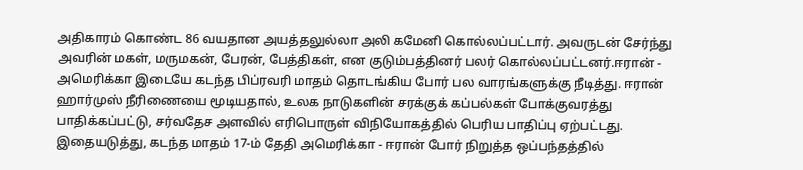அதிகாரம் கொண்ட 86 வயதான அயத்தலுல்லா அலி கமேனி கொல்லப்பட்டார். அவருடன் சேர்ந்து அவரின் மகள், மருமகன், பேரன், பேத்திகள், என குடும்பத்தினர் பலர் கொல்லப்பட்டனர்.ஈரான் - அமெரிக்கா இடையே கடந்த பிப்ரவரி மாதம் தொடங்கிய போர் பல வாரங்களுக்கு நீடித்து. ஈரான் ஹார்முஸ் நீரிணையை மூடியதால், உலக நாடுகளின் சரக்குக் கப்பல்கள் போக்குவரத்து பாதிக்கப்பட்டு, சர்வதேச அளவில் எரிபொருள் விநியோகத்தில் பெரிய பாதிப்பு ஏற்பட்டது. இதையடுத்து, கடந்த மாதம் 17-ம் தேதி அமெரிக்கா - ஈரான் போர் நிறுத்த ஒப்பந்தத்தில்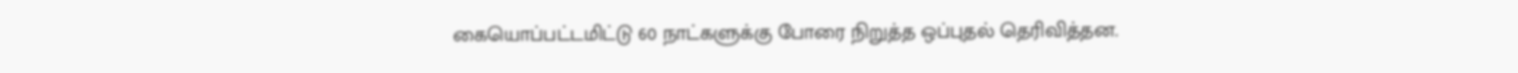கையொப்பட்டமிட்டு 60 நாட்களுக்கு போரை நிறுத்த ஒப்புதல் தெரிவித்தன.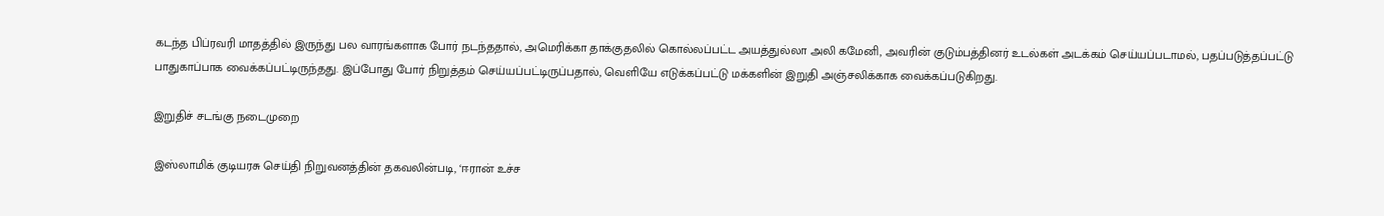கடந்த பிப்ரவரி மாதத்தில் இருந்து பல வாரங்களாக போர் நடந்ததால், அமெரிக்கா தாக்குதலில் கொல்லப்பட்ட அயத்துல்லா அலி கமேனி, அவரின் குடும்பத்தினர் உடல்கள் அடக்கம் செய்யப்படாமல், பதப்படுத்தப்பட்டு பாதுகாப்பாக வைக்கப்பட்டிருந்தது. இப்போது போர் நிறுத்தம் செய்யப்பட்டிருப்பதால், வெளியே எடுக்கப்பட்டு மக்களின் இறுதி அஞ்சலிக்காக வைக்கப்படுகிறது.

இறுதிச் சடங்கு நடைமுறை

இஸ்லாமிக் குடியரசு செய்தி நிறுவனத்தின் தகவலின்படி, ‘ஈரான் உச்ச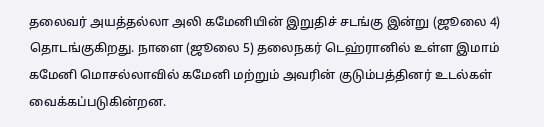தலைவர் அயத்தல்லா அலி கமேனியின் இறுதிச் சடங்கு இன்று (ஜூலை 4) தொடங்குகிறது. நாளை (ஜூலை 5) தலைநகர் டெஹ்ரானில் உள்ள இமாம் கமேனி மொசல்லாவில் கமேனி மற்றும் அவரின் குடும்பத்தினர் உடல்கள் வைக்கப்படுகின்றன.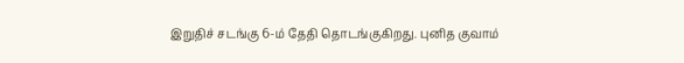இறுதிச் சடங்கு 6-ம் தேதி தொடங்குகிறது. புனித குவாம்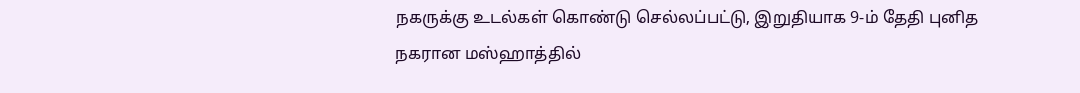நகருக்கு உடல்கள் கொண்டு செல்லப்பட்டு, இறுதியாக 9-ம் தேதி புனித நகரான மஸ்ஹாத்தில்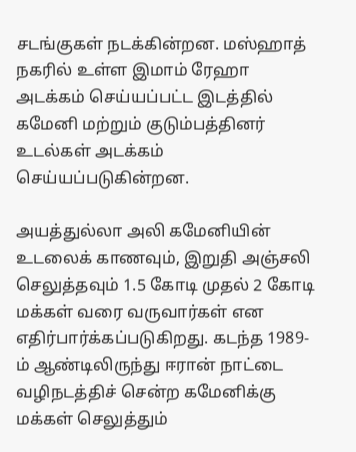சடங்குகள் நடக்கின்றன. மஸ்ஹாத் நகரில் உள்ள இமாம் ரேஹா அடக்கம் செய்யப்பட்ட இடத்தில் கமேனி மற்றும் குடும்பத்தினர் உடல்கள் அடக்கம் செய்யப்படுகின்றன.

அயத்துல்லா அலி கமேனியின் உடலைக் காணவும், இறுதி அஞ்சலி செலுத்தவும் 1.5 கோடி முதல் 2 கோடி மக்கள் வரை வருவார்கள் என எதிர்பார்க்கப்படுகிறது. கடந்த 1989-ம் ஆண்டிலிருந்து ஈரான் நாட்டை வழிநடத்திச் சென்ற கமேனிக்கு மக்கள் செலுத்தும்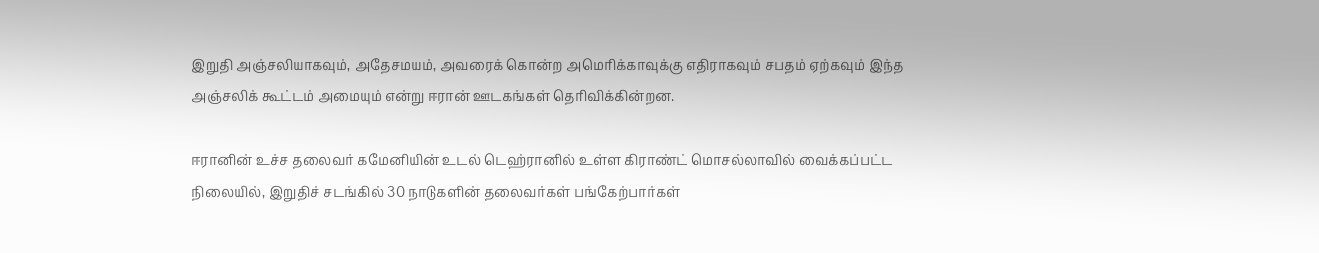இறுதி அஞ்சலியாகவும், அதேசமயம், அவரைக் கொன்ற அமெரிக்காவுக்கு எதிராகவும் சபதம் ஏற்கவும் இந்த அஞ்சலிக் கூட்டம் அமையும் என்று ஈரான் ஊடகங்கள் தெரிவிக்கின்றன.

ஈரானின் உச்ச தலைவர் கமேனியின் உடல் டெஹ்ரானில் உள்ள கிராண்ட் மொசல்லாவில் வைக்கப்பட்ட நிலையில், இறுதிச் சடங்கில் 30 நாடுகளின் தலைவர்கள் பங்கேற்பார்கள்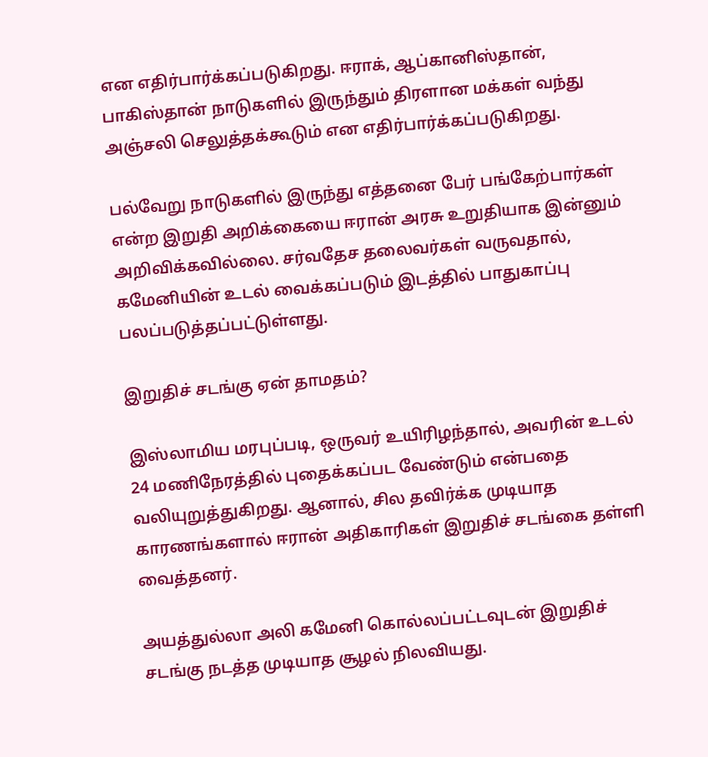என எதிர்பார்க்கப்படுகிறது. ஈராக், ஆப்கானிஸ்தான், பாகிஸ்தான் நாடுகளில் இருந்தும் திரளான மக்கள் வந்து அஞ்சலி செலுத்தக்கூடும் என எதிர்பார்க்கப்படுகிறது.

பல்வேறு நாடுகளில் இருந்து எத்தனை பேர் பங்கேற்பார்கள் என்ற இறுதி அறிக்கையை ஈரான் அரசு உறுதியாக இன்னும் அறிவிக்கவில்லை. சர்வதேச தலைவர்கள் வருவதால், கமேனியின் உடல் வைக்கப்படும் இடத்தில் பாதுகாப்பு பலப்படுத்தப்பட்டுள்ளது.

இறுதிச் சடங்கு ஏன் தாமதம்?

இஸ்லாமிய மரபுப்படி, ஒருவர் உயிரிழந்தால், அவரின் உடல் 24 மணிநேரத்தில் புதைக்கப்பட வேண்டும் என்பதை வலியுறுத்துகிறது. ஆனால், சில தவிர்க்க முடியாத காரணங்களால் ஈரான் அதிகாரிகள் இறுதிச் சடங்கை தள்ளி வைத்தனர்.

அயத்துல்லா அலி கமேனி கொல்லப்பட்டவுடன் இறுதிச் சடங்கு நடத்த முடியாத சூழல் நிலவியது.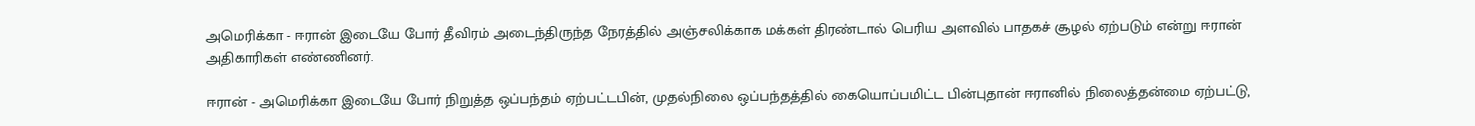அமெரிக்கா - ஈரான் இடையே போர் தீவிரம் அடைந்திருந்த நேரத்தில் அஞ்சலிக்காக மக்கள் திரண்டால் பெரிய அளவில் பாதகச் சூழல் ஏற்படும் என்று ஈரான் அதிகாரிகள் எண்ணினர்.

ஈரான் - அமெரிக்கா இடையே போர் நிறுத்த ஒப்பந்தம் ஏற்பட்டபின், முதல்நிலை ஒப்பந்தத்தில் கையொப்பமிட்ட பின்புதான் ஈரானில் நிலைத்தன்மை ஏற்பட்டு,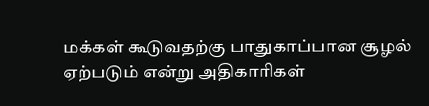மக்கள் கூடுவதற்கு பாதுகாப்பான சூழல் ஏற்படும் என்று அதிகாரிகள்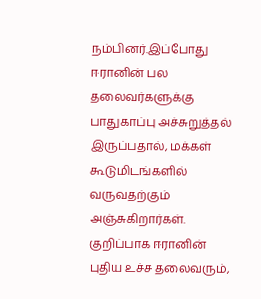நம்பினர்.இப்போது ஈரானின் பல தலைவர்களுக்கு பாதுகாப்பு அச்சுறுத்தல் இருப்பதால், மக்கள் கூடுமிடங்களில் வருவதற்கும் அஞ்சுகிறார்கள். குறிப்பாக ஈரானின் புதிய உச்ச தலைவரும்,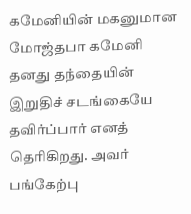கமேனியின் மகனுமான மோஜ்தபா கமேனி தனது தந்தையின் இறுதிச் சடங்கையே தவிர்ப்பார் எனத் தெரிகிறது. அவர் பங்கேற்பு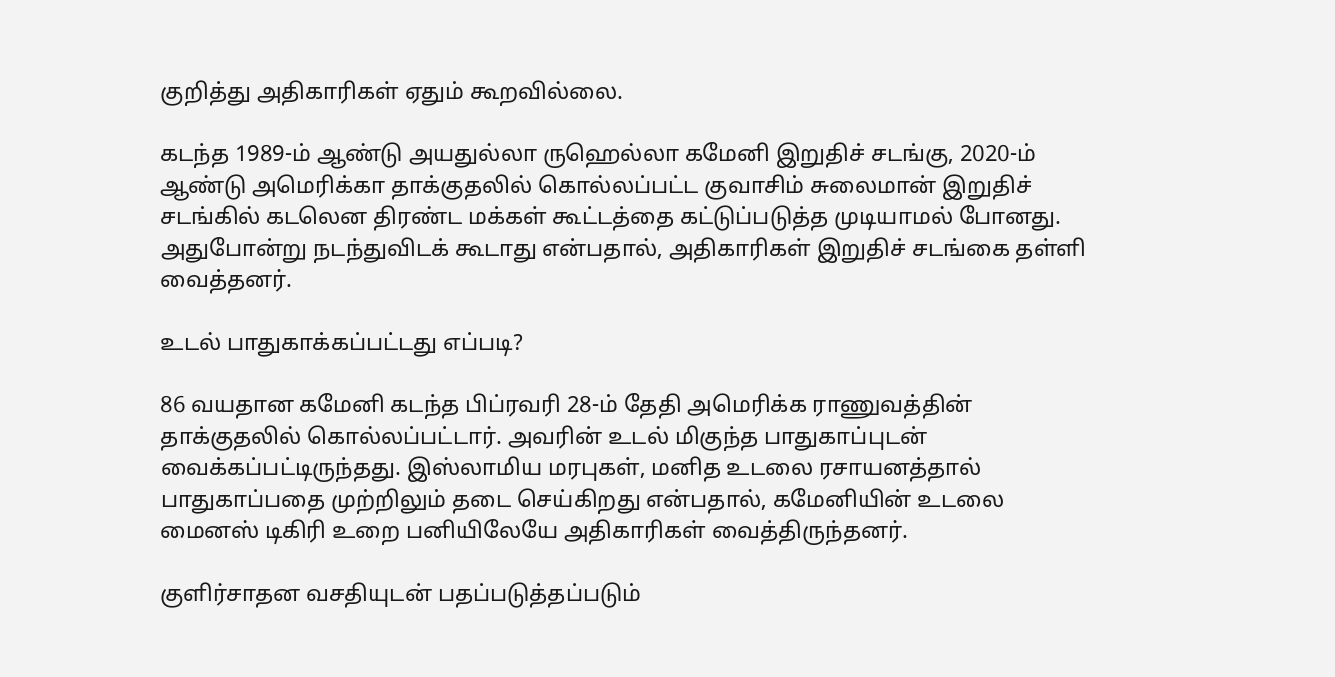குறித்து அதிகாரிகள் ஏதும் கூறவில்லை.

கடந்த 1989-ம் ஆண்டு அயதுல்லா ருஹெல்லா கமேனி இறுதிச் சடங்கு, 2020-ம் ஆண்டு அமெரிக்கா தாக்குதலில் கொல்லப்பட்ட குவாசிம் சுலைமான் இறுதிச் சடங்கில் கடலென திரண்ட மக்கள் கூட்டத்தை கட்டுப்படுத்த முடியாமல் போனது. அதுபோன்று நடந்துவிடக் கூடாது என்பதால், அதிகாரிகள் இறுதிச் சடங்கை தள்ளி வைத்தனர்.

உடல் பாதுகாக்கப்பட்டது எப்படி?

86 வயதான கமேனி கடந்த பிப்ரவரி 28-ம் தேதி அமெரிக்க ராணுவத்தின் தாக்குதலில் கொல்லப்பட்டார். அவரின் உடல் மிகுந்த பாதுகாப்புடன் வைக்கப்பட்டிருந்தது. இஸ்லாமிய மரபுகள், மனித உடலை ரசாயனத்தால் பாதுகாப்பதை முற்றிலும் தடை செய்கிறது என்பதால், கமேனியின் உடலை மைனஸ் டிகிரி உறை பனியிலேயே அதிகாரிகள் வைத்திருந்தனர்.

குளிர்சாதன வசதியுடன் பதப்படுத்தப்படும்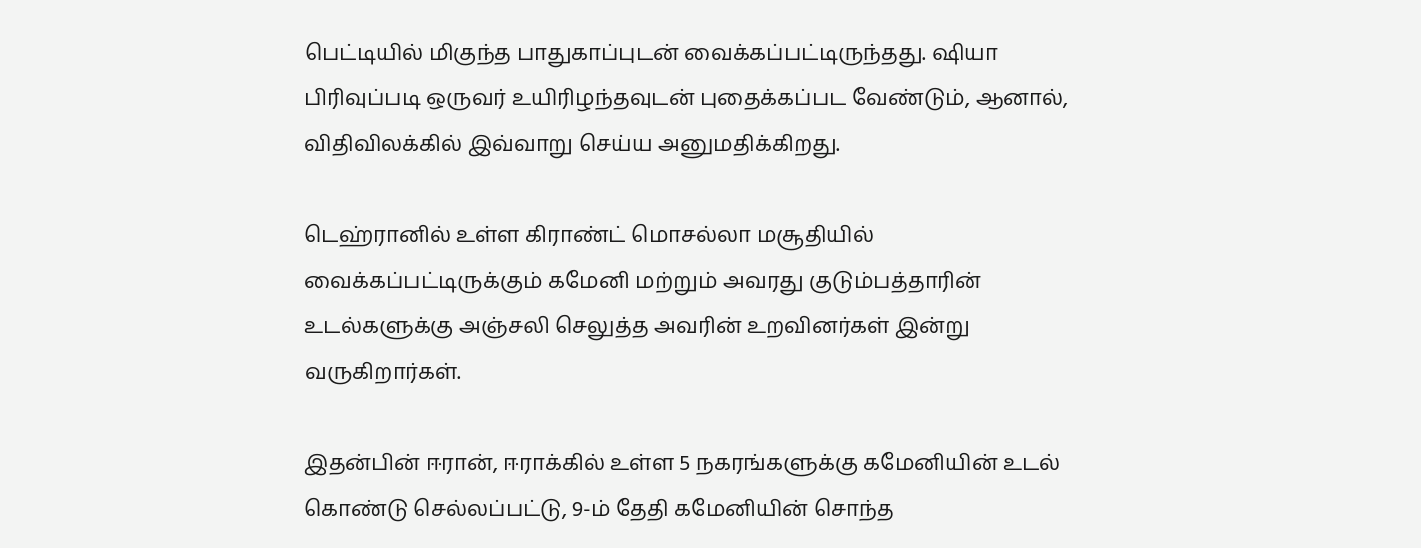பெட்டியில் மிகுந்த பாதுகாப்புடன் வைக்கப்பட்டிருந்தது. ஷியா பிரிவுப்படி ஒருவர் உயிரிழந்தவுடன் புதைக்கப்பட வேண்டும், ஆனால், விதிவிலக்கில் இவ்வாறு செய்ய அனுமதிக்கிறது.

டெஹ்ரானில் உள்ள கிராண்ட் மொசல்லா மசூதியில் வைக்கப்பட்டிருக்கும் கமேனி மற்றும் அவரது குடும்பத்தாரின் உடல்களுக்கு அஞ்சலி செலுத்த அவரின் உறவினர்கள் இன்று வருகிறார்கள்.

இதன்பின் ஈரான், ஈராக்கில் உள்ள 5 நகரங்களுக்கு கமேனியின் உடல் கொண்டு செல்லப்பட்டு, 9-ம் தேதி கமேனியின் சொந்த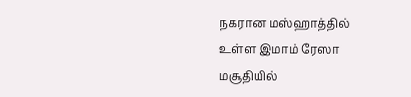நகரான மஸ்ஹாத்தில் உள்ள இமாம் ரேஸா மசூதியில்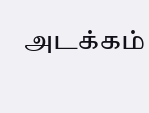அடக்கம்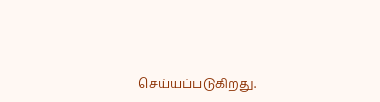செய்யப்படுகிறது.